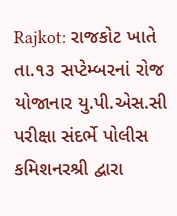Rajkot: રાજકોટ ખાતે તા.૧૩ સપ્ટેમ્બરનાં રોજ યોજાનાર યુ.પી.એસ.સી પરીક્ષા સંદર્ભે પોલીસ કમિશનરશ્રી દ્વારા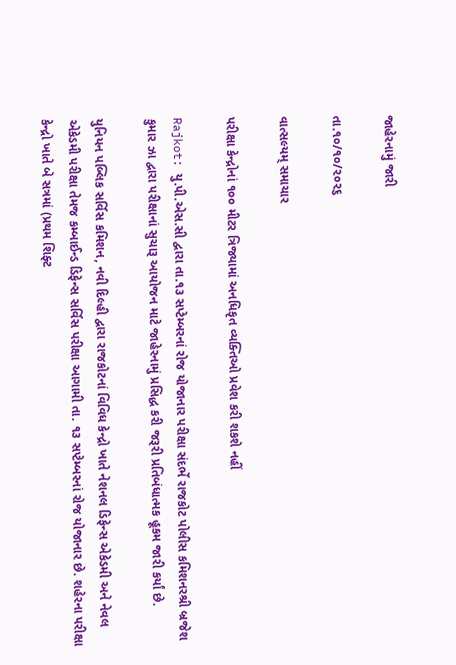જાહેરનામું જારી

તા.૧૦/૧૦/૨૦૨૬

વાત્સલ્યમ્ સમાચાર

પરીક્ષા કેન્દ્રોનાં ૧૦૦ મીટર ત્રિજ્યામાં અનધિકૃત વ્યક્તિઓ પ્રવેશ કરી શકશે નહીં

Rajkot: યુ.પી.એસ.સી દ્વારા તા.૧૩ સપ્ટેમ્બરનાં રોજ યોજાનાર પરીક્ષા સંદર્ભે રાજકોટ પોલીસ કમિશનરશ્રી બ્રજેશ કુમાર ઝા દ્વારા પરીક્ષાનાં સુચારૂ આયોજન માટે જાહેરનામું પ્રસિદ્ધ કરી જરૂરી પ્રતિબંધાત્મક હૂકમ જારી કર્યાં છે.

યુનિયન પબ્લિક સર્વિસ કમિશન, નવી દિલ્હી દ્વારા રાજકોટનાં વિવિધ કેન્દ્રો ખાતે નેશનલ ડિફેન્સ એકેડમી અને નેવલ એકેડમી પરીક્ષા તેમજ કમ્બાઈન્ડ ડિફેન્સ સર્વિસ પરીક્ષા આગામી તા. ૧૩ સપ્ટેમ્બરનાં રોજ યોજાનાર છે. શહેરના પરીક્ષા કેન્દ્રો ખાતે બે સત્રમાં (પ્રથમ શિફ્ટ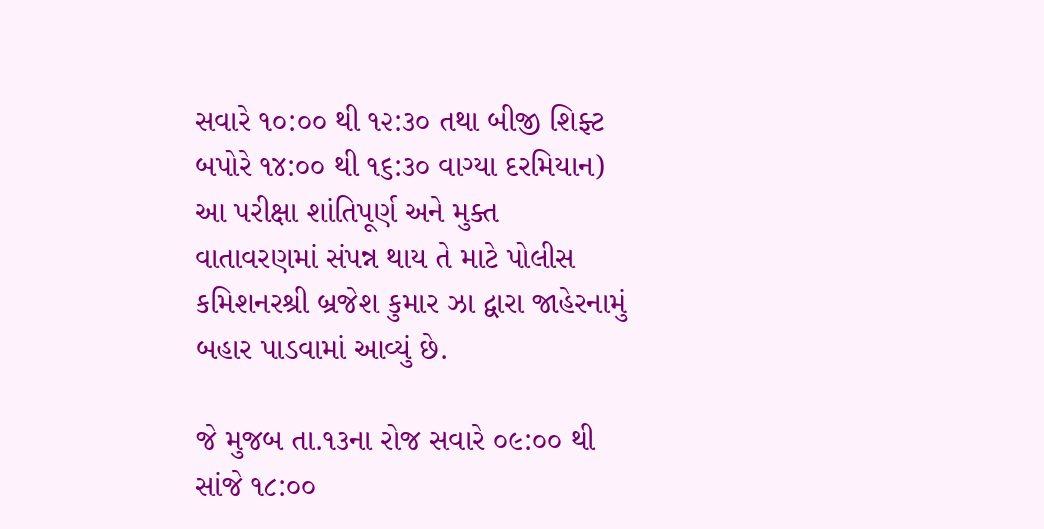સવારે ૧૦:૦૦ થી ૧૨:૩૦ તથા બીજી શિફ્ટ બપોરે ૧૪:૦૦ થી ૧૬:૩૦ વાગ્યા દરમિયાન) આ પરીક્ષા શાંતિપૂર્ણ અને મુક્ત વાતાવરણમાં સંપન્ન થાય તે માટે પોલીસ કમિશનરશ્રી બ્રજેશ કુમાર ઝા દ્વારા જાહેરનામું બહાર પાડવામાં આવ્યું છે.

જે મુજબ તા.૧૩ના રોજ સવારે ૦૯:૦૦ થી સાંજે ૧૮:૦૦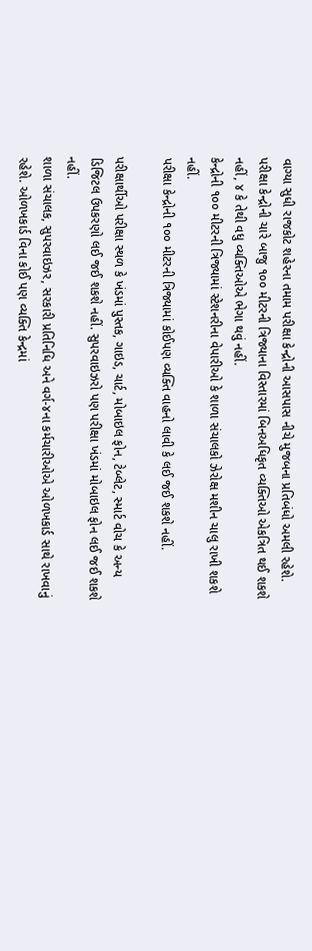વાગ્યા સુધી રાજકોટ શહેરના તમામ પરીક્ષા કેન્દ્રોની આસપાસ નીચે મુજબના પ્રતિબંધો અમલી રહેશે.
પરીક્ષા કેન્દ્રોની ચારે બાજુ ૧૦૦ મીટરની ત્રિજ્યાના વિસ્તારમાં બિનઅધિકૃત વ્યક્તિઓ એકત્રિત થઈ શકશે નહીં, ૪ કે તેથી વધુ વ્યક્તિઓએ ભેગા થવું નહીં.
કેન્દ્રોની ૧૦૦ મીટરની ત્રિજ્યામાં સ્ટેશનરીના વેપારીઓ કે શાળા સંચાલકો ઝેરોક્ષ મશીન ચાલુ રાખી શકશે નહીં.
પરીક્ષા કેન્દ્રોની ૧૦૦ મીટરની ત્રિજ્યામાં કોઈપણ વ્યક્તિ વાહનો લાવી કે લઈ જઈ શકશે નહીં.

પરીક્ષાર્થીઓ પરીક્ષા સ્થળ કે ખંડમાં પુસ્તક, ગાઇડ, ચાર્ટ, મોબાઇલ ફોન, ટેબ્લેટ, સ્માર્ટ વોચ કે અન્ય ડિજિટલ ઉપકરણો લઈ જઈ શકશે નહીં. સુપરવાઇઝરો પણ પરીક્ષા ખંડમાં મોબાઇલ ફોન લઈ જઈ શકશે નહીં.
શાળા સંચાલક, સુપરવાઇઝર, સરકારી પ્રતિનિધિ અને વર્ગ-૪ના કર્મચારીઓએ ઓળખકાર્ડ સાથે રાખવાનું રહેશે. ઓળખકાર્ડ વિના કોઈ પણ વ્યક્તિ કેન્દ્રમાં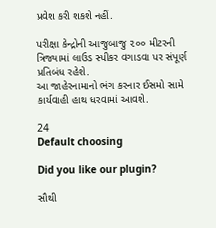પ્રવેશ કરી શકશે નહીં.

પરીક્ષા કેન્દ્રોની આજુબાજુ ૨૦૦ મીટરની ત્રિજ્યામાં લાઉડ સ્પીકર વગાડવા પર સંપૂર્ણ પ્રતિબંધ રહેશે.
આ જાહેરનામાનો ભંગ કરનાર ઈસમો સામે કાર્યવાહી હાથ ધરવામાં આવશે.

24
Default choosing

Did you like our plugin?

સૌથી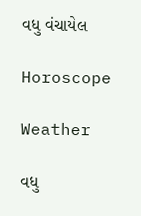વધુ વંચાયેલ

Horoscope

Weather

વધુ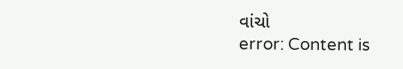વાંચો
error: Content is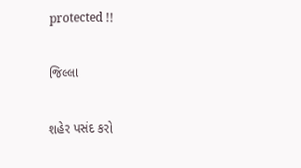protected !!

જિલ્લા

શહેર પસંદ કરો